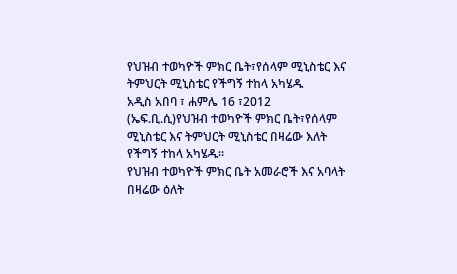የህዝብ ተወካዮች ምክር ቤት፣የሰላም ሚኒስቴር እና ትምህርት ሚኒስቴር የችግኝ ተከላ አካሄዱ
አዲስ አበባ ፣ ሐምሌ 16 ፣2012 (ኤፍ.ቢ.ሲ)የህዝብ ተወካዮች ምክር ቤት፣የሰላም ሚኒስቴር እና ትምህርት ሚኒስቴር በዛሬው እለት የችግኝ ተከላ አካሄዱ።
የህዝብ ተወካዮች ምክር ቤት አመራሮች እና አባላት በዛሬው ዕለት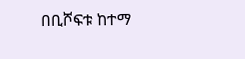በቢሾፍቱ ከተማ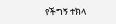የችግኝ ተክላ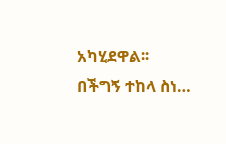አካሂደዋል፡፡
በችግኝ ተከላ ስነ…